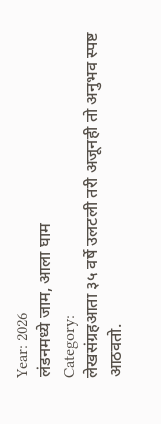Year: 2026
लंडनमध्ये जाम, आला घाम
Category:
लेखसंग्रहआता ३५ वर्षे उलटली तरी अजूनही तो अनुभव स्पष्ट आठवतो.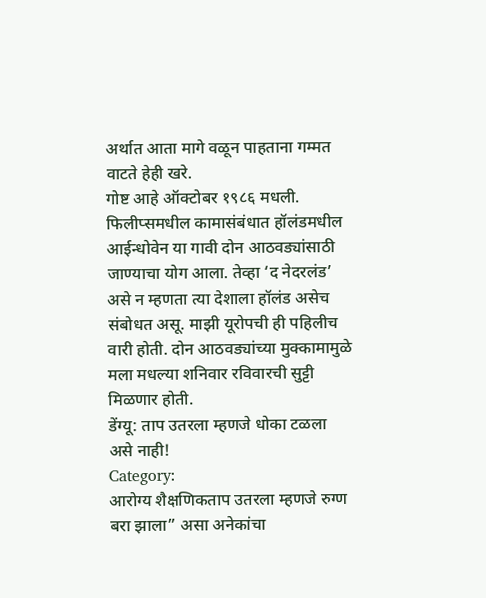अर्थात आता मागे वळून पाहताना गम्मत वाटते हेही खरे.
गोष्ट आहे ऑक्टोबर १९८६ मधली. फिलीप्समधील कामासंबंधात हॉलंडमधील आईन्धोवेन या गावी दोन आठवड्यांसाठी जाण्याचा योग आला. तेव्हा ‘द नेदरलंड’ असे न म्हणता त्या देशाला हॉलंड असेच संबोधत असू. माझी यूरोपची ही पहिलीच वारी होती. दोन आठवड्यांच्या मुक्कामामुळे मला मधल्या शनिवार रविवारची सुट्टी मिळणार होती.
डेंग्यू: ताप उतरला म्हणजे धोका टळला असे नाही!
Category:
आरोग्य शैक्षणिकताप उतरला म्हणजे रुग्ण बरा झाला” असा अनेकांचा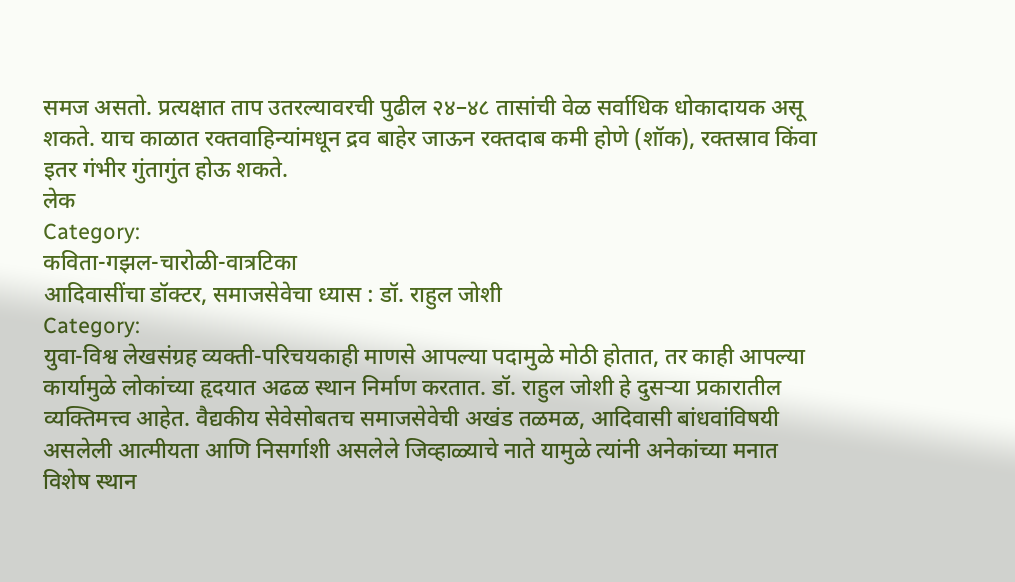समज असतो. प्रत्यक्षात ताप उतरल्यावरची पुढील २४–४८ तासांची वेळ सर्वाधिक धोकादायक असू शकते. याच काळात रक्तवाहिन्यांमधून द्रव बाहेर जाऊन रक्तदाब कमी होणे (शॉक), रक्तस्राव किंवा इतर गंभीर गुंतागुंत होऊ शकते.
लेक
Category:
कविता-गझल-चारोळी-वात्रटिका
आदिवासींचा डॉक्टर, समाजसेवेचा ध्यास : डॉ. राहुल जोशी
Category:
युवा-विश्व लेखसंग्रह व्यक्ती-परिचयकाही माणसे आपल्या पदामुळे मोठी होतात, तर काही आपल्या कार्यामुळे लोकांच्या हृदयात अढळ स्थान निर्माण करतात. डॉ. राहुल जोशी हे दुसऱ्या प्रकारातील व्यक्तिमत्त्व आहेत. वैद्यकीय सेवेसोबतच समाजसेवेची अखंड तळमळ, आदिवासी बांधवांविषयी असलेली आत्मीयता आणि निसर्गाशी असलेले जिव्हाळ्याचे नाते यामुळे त्यांनी अनेकांच्या मनात विशेष स्थान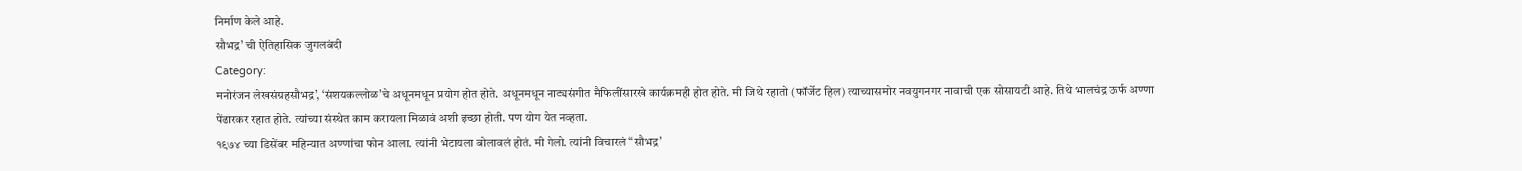निर्माण केले आहे.
सौभद्र’ ची ऐतिहासिक जुगलबंदी
Category:
मनोरंजन लेखसंग्रहसौभद्र’, ‘संशयकल्लोळ’चे अधूनमधून प्रयोग होत होते. अधूनमधून नाट्यसंगीत मैफिलींसारखे कार्यक्रमही होत होते. मी जिथे रहातो (फॉर्जेट हिल) त्याच्यासमोर नवयुगनगर नावाची एक सोसायटी आहे. तिथे भालचंद्र ऊर्फ अण्णा पेंढारकर रहात होते. त्यांच्या संस्थेत काम करायला मिळावं अशी इच्छा होती. पण योग येत नव्हता.
१९७४ च्या डिसेंबर महिन्यात अण्णांचा फोन आला. त्यांनी भेटायला बोलावलं होतं. मी गेलो. त्यांनी विचारलं “सौभद्र’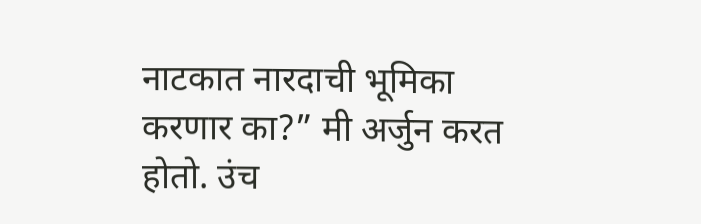नाटकात नारदाची भूमिका करणार का?” मी अर्जुन करत होतो. उंच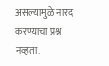असल्यामुळे नारद करण्याचा प्रश्न नव्हता.